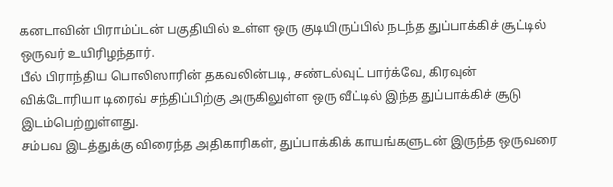கனடாவின் பிராம்ப்டன் பகுதியில் உள்ள ஒரு குடியிருப்பில் நடந்த துப்பாக்கிச் சூட்டில் ஒருவர் உயிரிழந்தார்.
பீல் பிராந்திய பொலிஸாரின் தகவலின்படி, சண்டல்வுட் பார்க்வே, கிரவுன் விக்டோரியா டிரைவ் சந்திப்பிற்கு அருகிலுள்ள ஒரு வீட்டில் இந்த துப்பாக்கிச் சூடு இடம்பெற்றுள்ளது.
சம்பவ இடத்துக்கு விரைந்த அதிகாரிகள், துப்பாக்கிக் காயங்களுடன் இருந்த ஒருவரை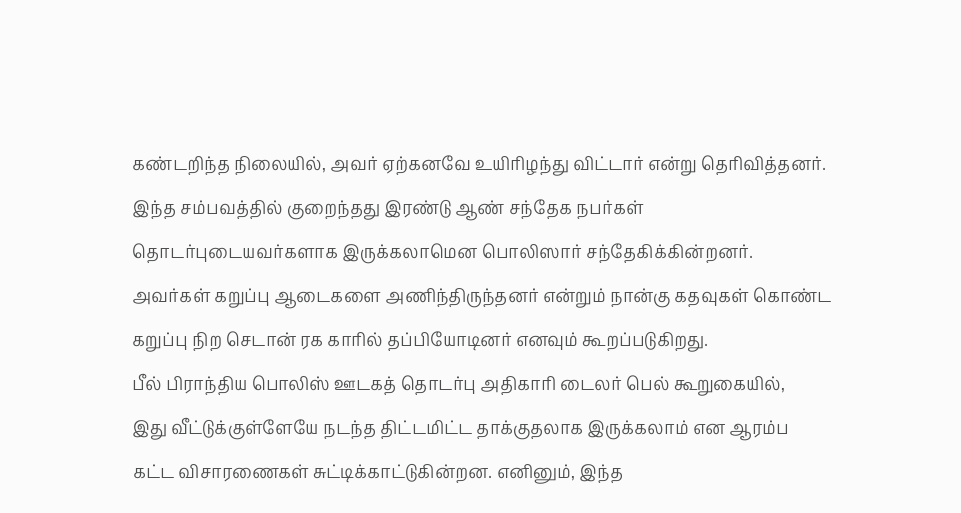கண்டறிந்த நிலையில், அவர் ஏற்கனவே உயிரிழந்து விட்டார் என்று தெரிவித்தனர்.
இந்த சம்பவத்தில் குறைந்தது இரண்டு ஆண் சந்தேக நபர்கள் தொடர்புடையவர்களாக இருக்கலாமென பொலிஸார் சந்தேகிக்கின்றனர்.
அவர்கள் கறுப்பு ஆடைகளை அணிந்திருந்தனர் என்றும் நான்கு கதவுகள் கொண்ட கறுப்பு நிற செடான் ரக காரில் தப்பியோடினர் எனவும் கூறப்படுகிறது.
பீல் பிராந்திய பொலிஸ் ஊடகத் தொடர்பு அதிகாரி டைலர் பெல் கூறுகையில்,
இது வீட்டுக்குள்ளேயே நடந்த திட்டமிட்ட தாக்குதலாக இருக்கலாம் என ஆரம்ப கட்ட விசாரணைகள் சுட்டிக்காட்டுகின்றன. எனினும், இந்த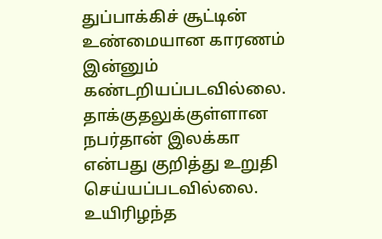துப்பாக்கிச் சூட்டின் உண்மையான காரணம் இன்னும் கண்டறியப்படவில்லை. தாக்குதலுக்குள்ளான நபர்தான் இலக்கா என்பது குறித்து உறுதி செய்யப்படவில்லை.
உயிரிழந்த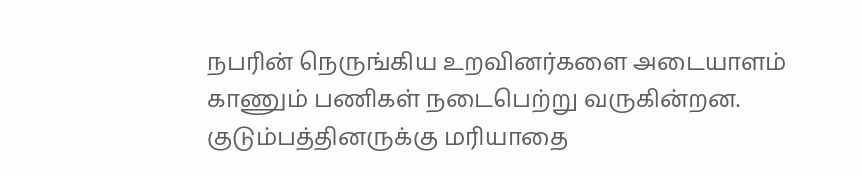நபரின் நெருங்கிய உறவினர்களை அடையாளம் காணும் பணிகள் நடைபெற்று வருகின்றன. குடும்பத்தினருக்கு மரியாதை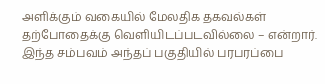அளிக்கும் வகையில் மேலதிக தகவல்கள் தற்போதைக்கு வெளியிடப்படவில்லை – என்றார்.
இந்த சம்பவம் அந்தப் பகுதியில் பரபரப்பை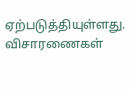ஏற்படுத்தியுள்ளது. விசாரணைகள்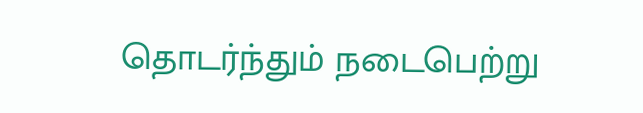தொடர்ந்தும் நடைபெற்று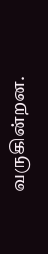வருகின்றன.